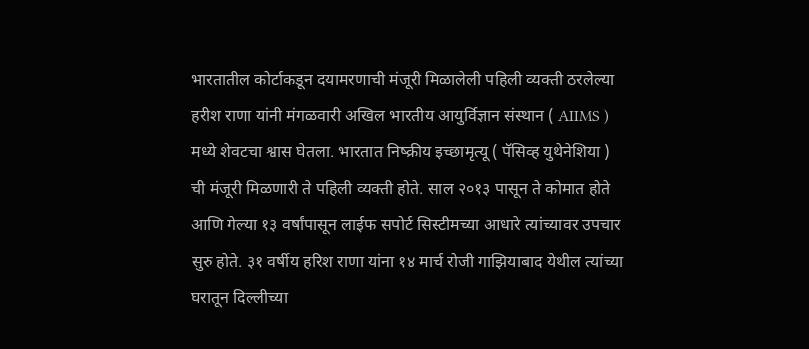भारतातील कोर्टाकडून दयामरणाची मंजूरी मिळालेली पहिली व्यक्ती ठरलेल्या हरीश राणा यांनी मंगळवारी अखिल भारतीय आयुर्विज्ञान संस्थान ( AIIMS ) मध्ये शेवटचा श्वास घेतला. भारतात निष्क्रीय इच्छामृत्यू ( पॅसिव्ह युथेनेशिया ) ची मंजूरी मिळणारी ते पहिली व्यक्ती होते. साल २०१३ पासून ते कोमात होते आणि गेल्या १३ वर्षांपासून लाईफ सपोर्ट सिस्टीमच्या आधारे त्यांच्यावर उपचार सुरु होते. ३१ वर्षीय हरिश राणा यांना १४ मार्च रोजी गाझियाबाद येथील त्यांच्या घरातून दिल्लीच्या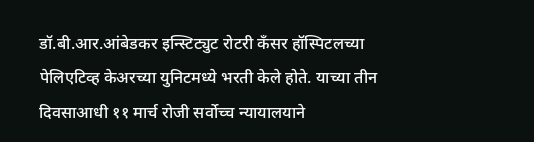डॉ.बी.आर.आंबेडकर इन्स्टिट्युट रोटरी कँसर हॉस्पिटलच्या पेलिएटिव्ह केअरच्या युनिटमध्ये भरती केले होते. याच्या तीन दिवसाआधी ११ मार्च रोजी सर्वोच्च न्यायालयाने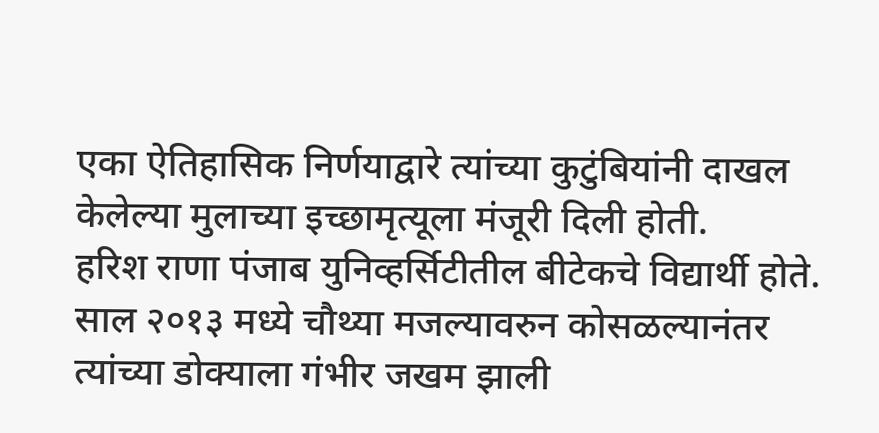एका ऐतिहासिक निर्णयाद्वारे त्यांच्या कुटुंबियांनी दाखल केलेल्या मुलाच्या इच्छामृत्यूला मंजूरी दिली होती.
हरिश राणा पंजाब युनिव्हर्सिटीतील बीटेकचे विद्यार्थी होते. साल २०१३ मध्ये चौथ्या मजल्यावरुन कोसळल्यानंतर त्यांच्या डोक्याला गंभीर जखम झाली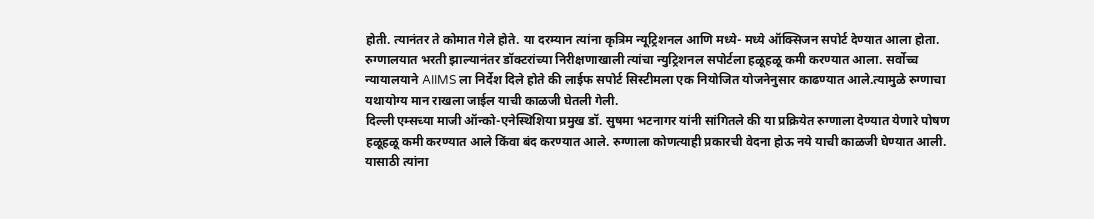होती. त्यानंतर ते कोमात गेले होते. या दरम्यान त्यांना कृत्रिम न्यूट्रिशनल आणि मध्ये- मध्ये ऑक्सिजन सपोर्ट देण्यात आला होता.
रुग्णालयात भरती झाल्यानंतर डॉक्टरांच्या निरीक्षणाखाली त्यांचा न्युट्रिशनल सपोर्टला हळूहळू कमी करण्यात आला. सर्वोच्च न्यायालयाने AIIMS ला निर्देश दिले होते की लाईफ सपोर्ट सिस्टीमला एक नियोजित योजनेनुसार काढण्यात आले.त्यामुळे रुग्णाचा यथायोग्य मान राखला जाईल याची काळजी घेतली गेली.
दिल्ली एम्सच्या माजी ऑन्को-एनेस्थिशिया प्रमुख डॉ. सुषमा भटनागर यांनी सांगितले की या प्रक्रियेत रुग्णाला देण्यात येणारे पोषण हळूहळू कमी करण्यात आले किंवा बंद करण्यात आले. रुग्णाला कोणत्याही प्रकारची वेदना होऊ नये याची काळजी घेण्यात आली. यासाठी त्यांना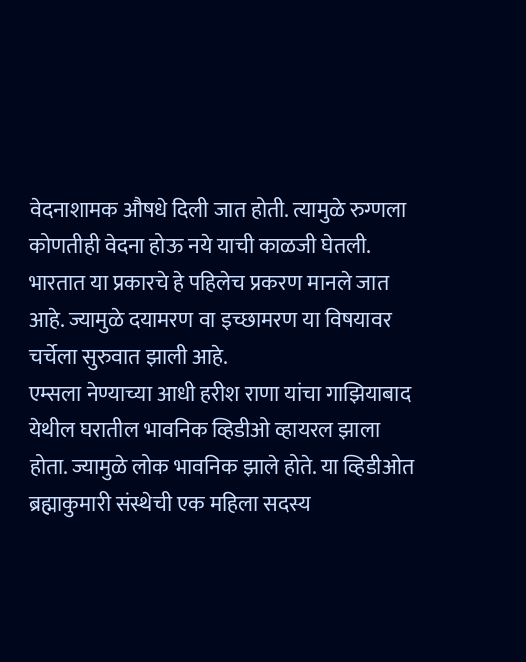वेदनाशामक औषधे दिली जात होती. त्यामुळे रुग्णला कोणतीही वेदना होऊ नये याची काळजी घेतली. भारतात या प्रकारचे हे पहिलेच प्रकरण मानले जात आहे. ज्यामुळे दयामरण वा इच्छामरण या विषयावर चर्चेला सुरुवात झाली आहे.
एम्सला नेण्याच्या आधी हरीश राणा यांचा गाझियाबाद येथील घरातील भावनिक व्हिडीओ व्हायरल झाला होता. ज्यामुळे लोक भावनिक झाले होते. या व्हिडीओत ब्रह्माकुमारी संस्थेची एक महिला सदस्य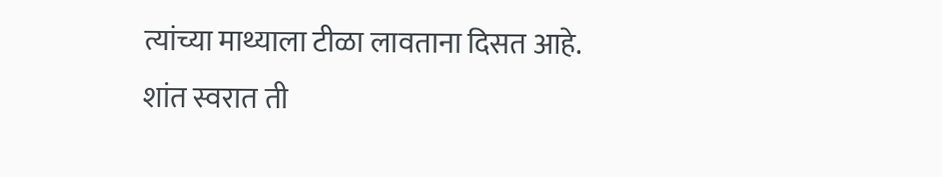त्यांच्या माथ्याला टीळा लावताना दिसत आहे. शांत स्वरात ती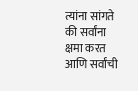त्यांना सांगते की सर्वांना क्षमा करत आणि सर्वांची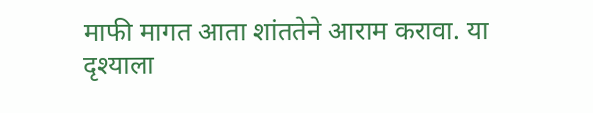माफी मागत आता शांततेने आराम करावा. या दृश्याला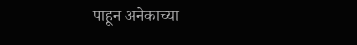पाहून अनेकाच्या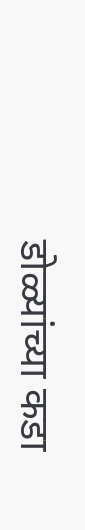डोळ्यांच्या कडा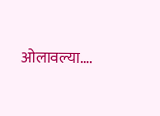ओलावल्या….